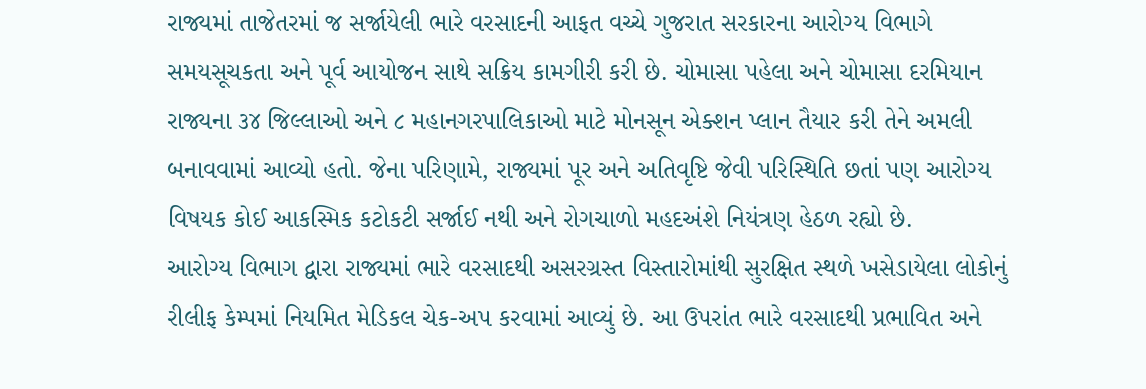રાજ્યમાં તાજેતરમાં જ સર્જાયેલી ભારે વરસાદની આફત વચ્ચે ગુજરાત સરકારના આરોગ્ય વિભાગે સમયસૂચકતા અને પૂર્વ આયોજન સાથે સક્રિય કામગીરી કરી છે. ચોમાસા પહેલા અને ચોમાસા દરમિયાન રાજ્યના ૩૪ જિલ્લાઓ અને ૮ મહાનગરપાલિકાઓ માટે મોનસૂન એક્શન પ્લાન તૈયાર કરી તેને અમલી બનાવવામાં આવ્યો હતો. જેના પરિણામે, રાજ્યમાં પૂર અને અતિવૃષ્ટિ જેવી પરિસ્થિતિ છતાં પણ આરોગ્ય વિષયક કોઈ આકસ્મિક કટોકટી સર્જાઈ નથી અને રોગચાળો મહદઅંશે નિયંત્રણ હેઠળ રહ્યો છે.
આરોગ્ય વિભાગ દ્વારા રાજ્યમાં ભારે વરસાદથી અસરગ્રસ્ત વિસ્તારોમાંથી સુરક્ષિત સ્થળે ખસેડાયેલા લોકોનું રીલીફ કેમ્પમાં નિયમિત મેડિકલ ચેક-અપ કરવામાં આવ્યું છે. આ ઉપરાંત ભારે વરસાદથી પ્રભાવિત અને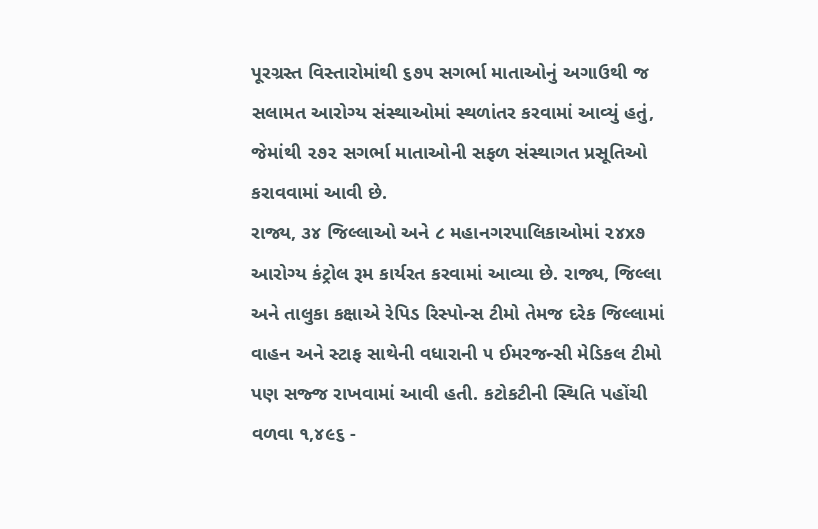પૂરગ્રસ્ત વિસ્તારોમાંથી ૬૭૫ સગર્ભા માતાઓનું અગાઉથી જ સલામત આરોગ્ય સંસ્થાઓમાં સ્થળાંતર કરવામાં આવ્યું હતું, જેમાંથી ૨૭૨ સગર્ભા માતાઓની સફળ સંસ્થાગત પ્રસૂતિઓ કરાવવામાં આવી છે.
રાજ્ય, ૩૪ જિલ્લાઓ અને ૮ મહાનગરપાલિકાઓમાં ૨૪x૭ આરોગ્ય કંટ્રોલ રૂમ કાર્યરત કરવામાં આવ્યા છે. રાજ્ય, જિલ્લા અને તાલુકા કક્ષાએ રેપિડ રિસ્પોન્સ ટીમો તેમજ દરેક જિલ્લામાં વાહન અને સ્ટાફ સાથેની વધારાની ૫ ઈમરજન્સી મેડિકલ ટીમો પણ સજ્જ રાખવામાં આવી હતી. કટોકટીની સ્થિતિ પહોંચી વળવા ૧,૪૯૬ -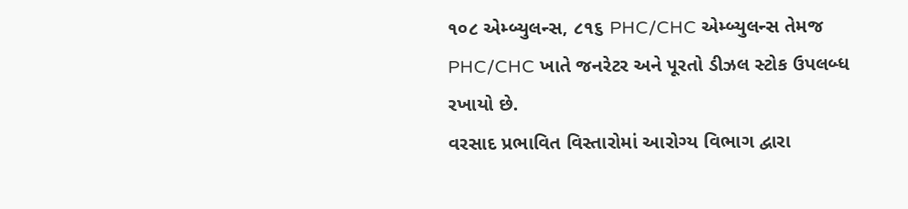૧૦૮ એમ્બ્યુલન્સ, ૮૧૬ PHC/CHC એમ્બ્યુલન્સ તેમજ PHC/CHC ખાતે જનરેટર અને પૂરતો ડીઝલ સ્ટોક ઉપલબ્ધ રખાયો છે.
વરસાદ પ્રભાવિત વિસ્તારોમાં આરોગ્ય વિભાગ દ્વારા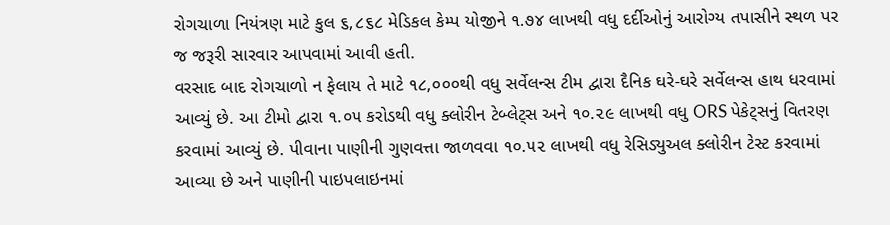રોગચાળા નિયંત્રણ માટે કુલ ૬,૮૬૮ મેડિકલ કેમ્પ યોજીને ૧.૭૪ લાખથી વધુ દર્દીઓનું આરોગ્ય તપાસીને સ્થળ પર જ જરૂરી સારવાર આપવામાં આવી હતી.
વરસાદ બાદ રોગચાળો ન ફેલાય તે માટે ૧૮,૦૦૦થી વધુ સર્વેલન્સ ટીમ દ્વારા દૈનિક ઘરે-ઘરે સર્વેલન્સ હાથ ધરવામાં આવ્યું છે. આ ટીમો દ્વારા ૧.૦૫ કરોડથી વધુ ક્લોરીન ટેબ્લેટ્સ અને ૧૦.૨૯ લાખથી વધુ ORS પેકેટ્સનું વિતરણ કરવામાં આવ્યું છે. પીવાના પાણીની ગુણવત્તા જાળવવા ૧૦.૫૨ લાખથી વધુ રેસિડ્યુઅલ ક્લોરીન ટેસ્ટ કરવામાં આવ્યા છે અને પાણીની પાઇપલાઇનમાં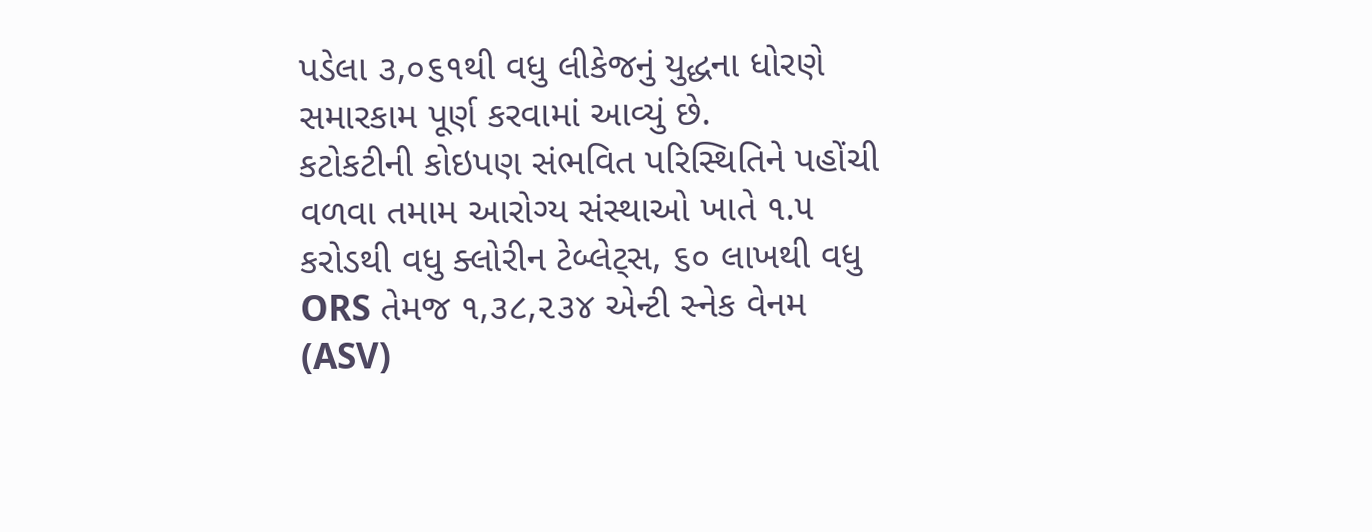પડેલા ૩,૦૬૧થી વધુ લીકેજનું યુદ્ધના ધોરણે સમારકામ પૂર્ણ કરવામાં આવ્યું છે.
કટોકટીની કોઇપણ સંભવિત પરિસ્થિતિને પહોંચી વળવા તમામ આરોગ્ય સંસ્થાઓ ખાતે ૧.૫ કરોડથી વધુ ક્લોરીન ટેબ્લેટ્સ, ૬૦ લાખથી વધુ ORS તેમજ ૧,૩૮,૨૩૪ એન્ટી સ્નેક વેનમ (ASV)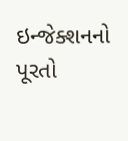ઇન્જેક્શનનો પૂરતો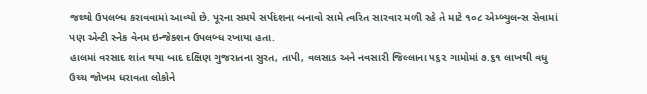જથ્થો ઉપલબ્ધ કરાવવામાં આવ્યો છે. પૂરના સમયે સર્પદંશના બનાવો સામે ત્વરિત સારવાર મળી રહે તે માટે ૧૦૮ એમ્બ્યુલન્સ સેવામાં પણ એન્ટી સ્નેક વેનમ ઇન્જેક્શન ઉપલબ્ધ રખાયા હતા.
હાલમાં વરસાદ શાંત થયા બાદ દક્ષિણ ગુજરાતના સુરત, તાપી, વલસાડ અને નવસારી જિલ્લાના ૫૬૨ ગામોમાં ૭.૬૧ લાખથી વધુ ઉચ્ચ જોખમ ધરાવતા લોકોને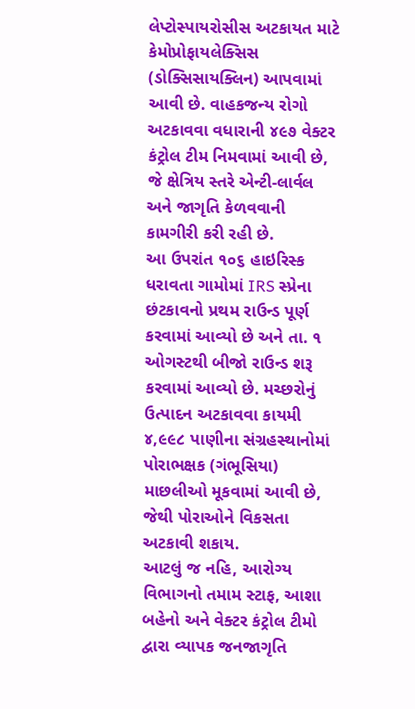લેપ્ટોસ્પાયરોસીસ અટકાયત માટે કેમોપ્રોફાયલેક્સિસ (ડોક્સિસાયક્લિન) આપવામાં આવી છે. વાહકજન્ય રોગો અટકાવવા વધારાની ૪૯૭ વેક્ટર કંટ્રોલ ટીમ નિમવામાં આવી છે, જે ક્ષેત્રિય સ્તરે એન્ટી-લાર્વલ અને જાગૃતિ કેળવવાની કામગીરી કરી રહી છે.
આ ઉપરાંત ૧૦૬ હાઇરિસ્ક ધરાવતા ગામોમાં IRS સ્પ્રેના છંટકાવનો પ્રથમ રાઉન્ડ પૂર્ણ કરવામાં આવ્યો છે અને તા. ૧ ઓગસ્ટથી બીજો રાઉન્ડ શરૂ કરવામાં આવ્યો છે. મચ્છરોનું ઉત્પાદન અટકાવવા કાયમી ૪,૯૯૮ પાણીના સંગ્રહસ્થાનોમાં પોરાભક્ષક (ગંભૂસિયા) માછલીઓ મૂકવામાં આવી છે, જેથી પોરાઓને વિકસતા અટકાવી શકાય.
આટલું જ નહિ, આરોગ્ય વિભાગનો તમામ સ્ટાફ, આશા બહેનો અને વેક્ટર કંટ્રોલ ટીમો દ્વારા વ્યાપક જનજાગૃતિ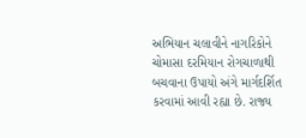અભિયાન ચલાવીને નાગરિકોને ચોમાસા દરમિયાન રોગચાળાથી બચવાના ઉપાયો અંગે માર્ગદર્શિત કરવામાં આવી રહ્યા છે. રાજ્ય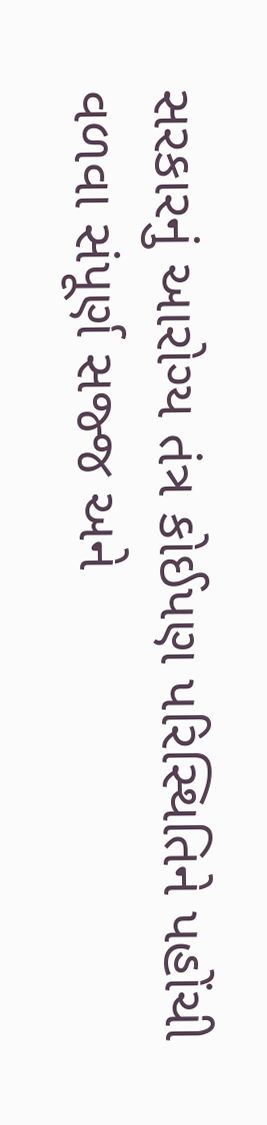સરકારનું આરોગ્ય તંત્ર કોઈપણ પરિસ્થિતિને પહોંચી વળવા સંપૂર્ણ સજ્જ અને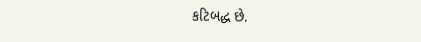કટિબદ્ધ છે.